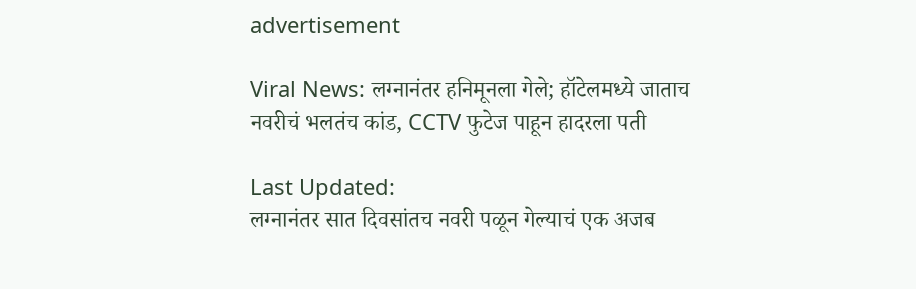advertisement

Viral News: लग्नानंतर हनिमूनला गेले; हॉटेलमध्ये जाताच नवरीचं भलतंच कांड, CCTV फुटेज पाहून हादरला पती

Last Updated:
लग्नानंतर सात दिवसांतच नवरी पळून गेल्याचं एक अजब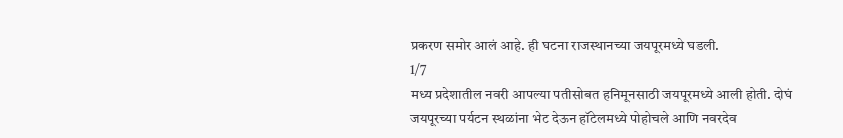प्रकरण समोर आलं आहे. ही घटना राजस्थानच्या जयपूरमध्ये घडली.
1/7
मध्य प्रदेशातील नवरी आपल्या पतीसोबत हनिमूनसाठी जयपूरमध्ये आली होती. दोघं जयपूरच्या पर्यटन स्थळांना भेट देऊन हॉटेलमध्ये पोहोचले आणि नवरदेव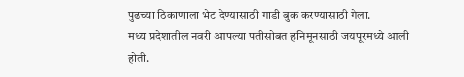पुढच्या ठिकाणाला भेट देण्यासाठी गाडी बुक करण्यासाठी गेला.
मध्य प्रदेशातील नवरी आपल्या पतीसोबत हनिमूनसाठी जयपूरमध्ये आली होती.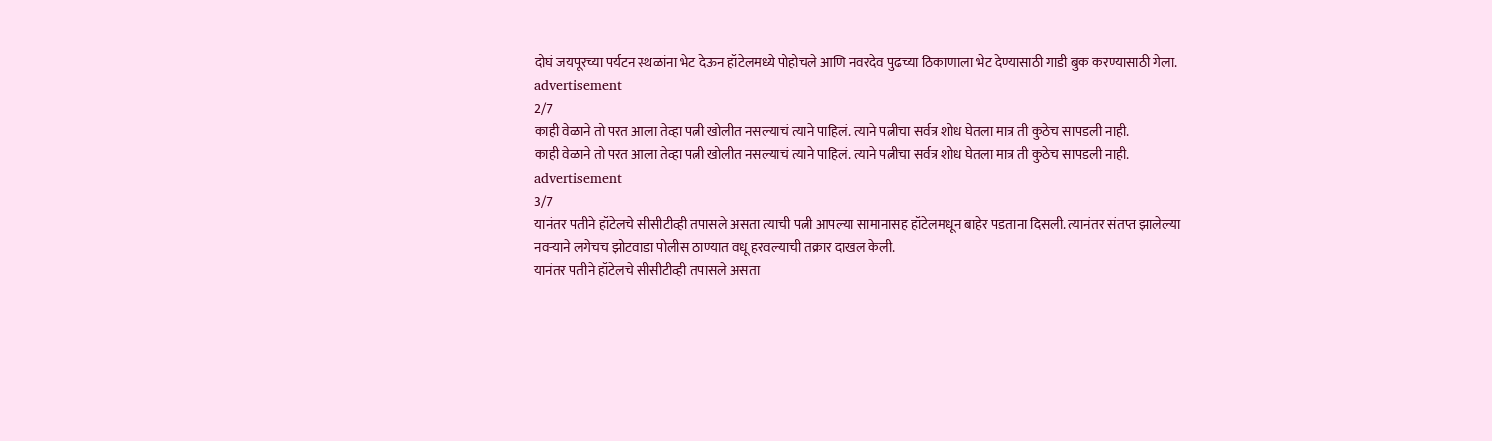दोघं जयपूरच्या पर्यटन स्थळांना भेट देऊन हॉटेलमध्ये पोहोचले आणि नवरदेव पुढच्या ठिकाणाला भेट देण्यासाठी गाडी बुक करण्यासाठी गेला.
advertisement
2/7
काही वेळाने तो परत आला तेव्हा पत्नी खोलीत नसल्याचं त्याने पाहिलं. त्याने पत्नीचा सर्वत्र शोध घेतला मात्र ती कुठेच सापडली नाही.
काही वेळाने तो परत आला तेव्हा पत्नी खोलीत नसल्याचं त्याने पाहिलं. त्याने पत्नीचा सर्वत्र शोध घेतला मात्र ती कुठेच सापडली नाही.
advertisement
3/7
यानंतर पतीने हॉटेलचे सीसीटीव्ही तपासले असता त्याची पत्नी आपल्या सामानासह हॉटेलमधून बाहेर पडताना दिसली. त्यानंतर संतप्त झालेल्या नवऱ्याने लगेचच झोटवाडा पोलीस ठाण्यात वधू हरवल्याची तक्रार दाखल केली.
यानंतर पतीने हॉटेलचे सीसीटीव्ही तपासले असता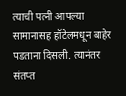त्याची पत्नी आपल्या सामानासह हॉटेलमधून बाहेर पडताना दिसली. त्यानंतर संतप्त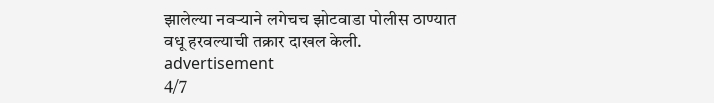झालेल्या नवऱ्याने लगेचच झोटवाडा पोलीस ठाण्यात वधू हरवल्याची तक्रार दाखल केली.
advertisement
4/7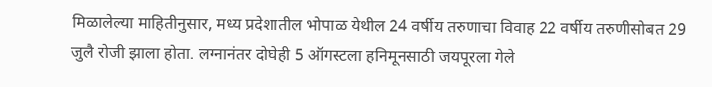मिळालेल्या माहितीनुसार, मध्य प्रदेशातील भोपाळ येथील 24 वर्षीय तरुणाचा विवाह 22 वर्षीय तरुणीसोबत 29 जुलै रोजी झाला होता. लग्नानंतर दोघेही 5 ऑगस्टला हनिमूनसाठी जयपूरला गेले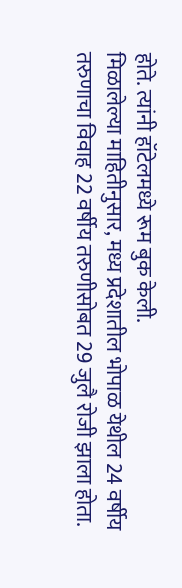होते. त्यांनी हॉटेलमध्ये रूम बुक केली.
मिळालेल्या माहितीनुसार, मध्य प्रदेशातील भोपाळ येथील 24 वर्षीय तरुणाचा विवाह 22 वर्षीय तरुणीसोबत 29 जुलै रोजी झाला होता.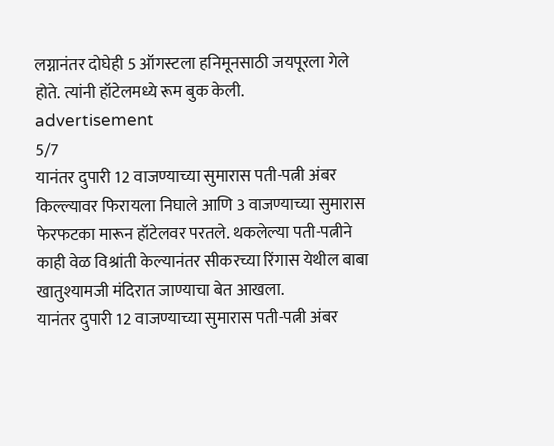लग्नानंतर दोघेही 5 ऑगस्टला हनिमूनसाठी जयपूरला गेले होते. त्यांनी हॉटेलमध्ये रूम बुक केली.
advertisement
5/7
यानंतर दुपारी 12 वाजण्याच्या सुमारास पती-पत्नी अंबर किल्ल्यावर फिरायला निघाले आणि 3 वाजण्याच्या सुमारास फेरफटका मारून हॉटेलवर परतले. थकलेल्या पती-पत्नीने काही वेळ विश्रांती केल्यानंतर सीकरच्या रिंगास येथील बाबा खातुश्यामजी मंदिरात जाण्याचा बेत आखला.
यानंतर दुपारी 12 वाजण्याच्या सुमारास पती-पत्नी अंबर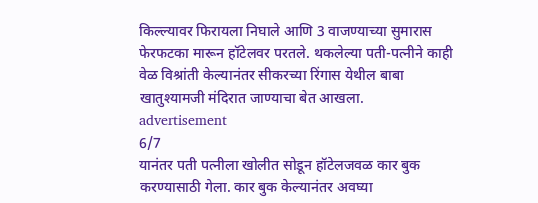किल्ल्यावर फिरायला निघाले आणि 3 वाजण्याच्या सुमारास फेरफटका मारून हॉटेलवर परतले. थकलेल्या पती-पत्नीने काही वेळ विश्रांती केल्यानंतर सीकरच्या रिंगास येथील बाबा खातुश्यामजी मंदिरात जाण्याचा बेत आखला.
advertisement
6/7
यानंतर पती पत्नीला खोलीत सोडून हॉटेलजवळ कार बुक करण्यासाठी गेला. कार बुक केल्यानंतर अवघ्या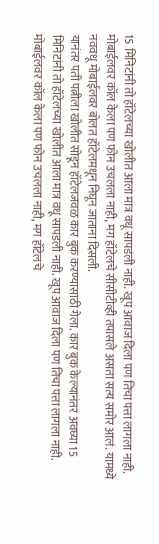15 मिनिटांनी तो हॉटेलच्या खोलीत आला मात्र वधू सापडली नाही. खूप आवाज दिला पण तिचा पत्ता लागला नाही. मोबाईलवर कॉल केला पण फोन उचलला नाही, मग हॉटेलचे सीसीटीव्ही तपासले असता सत्य समोर आलं. यामध्ये नववधू मोबाईलवर बोलत हॉटेलमधून निघून जाताना दिसली.
यानंतर पती पत्नीला खोलीत सोडून हॉटेलजवळ कार बुक करण्यासाठी गेला. कार बुक केल्यानंतर अवघ्या 15 मिनिटांनी तो हॉटेलच्या खोलीत आला मात्र वधू सापडली नाही. खूप आवाज दिला पण तिचा पत्ता लागला नाही. मोबाईलवर कॉल केला पण फोन उचलला नाही, मग हॉटेलचे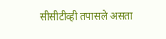सीसीटीव्ही तपासले असता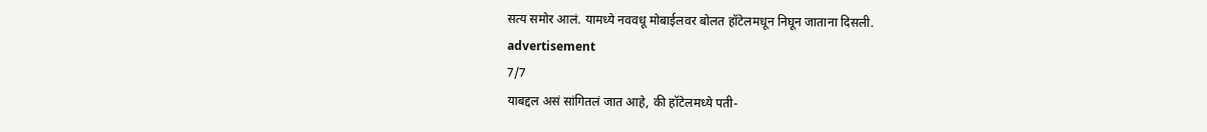सत्य समोर आलं. यामध्ये नववधू मोबाईलवर बोलत हॉटेलमधून निघून जाताना दिसली.
advertisement
7/7
याबद्दल असं सांगितलं जात आहे, की हॉटेलमध्ये पती-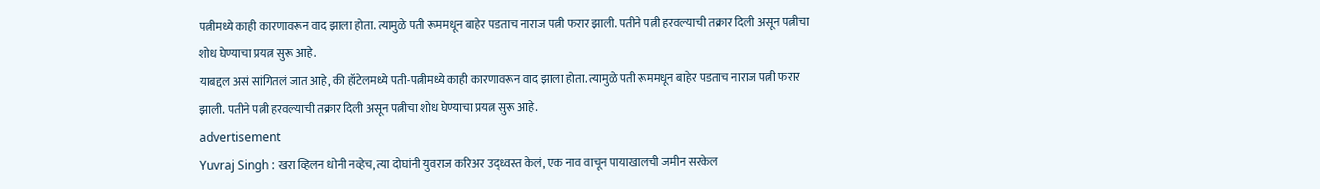पत्नीमध्ये काही कारणावरून वाद झाला होता. त्यामुळे पती रूममधून बाहेर पडताच नाराज पत्नी फरार झाली. पतीने पत्नी हरवल्याची तक्रार दिली असून पत्नीचा शोध घेण्याचा प्रयत्न सुरू आहे.
याबद्दल असं सांगितलं जात आहे, की हॉटेलमध्ये पती-पत्नीमध्ये काही कारणावरून वाद झाला होता. त्यामुळे पती रूममधून बाहेर पडताच नाराज पत्नी फरार झाली. पतीने पत्नी हरवल्याची तक्रार दिली असून पत्नीचा शोध घेण्याचा प्रयत्न सुरू आहे.
advertisement
Yuvraj Singh : खरा व्हिलन धोनी नव्हेच, त्या दोघांनी युवराज करिअर उद्ध्वस्त केलं, एक नाव वाचून पायाखालची जमीन सरकेल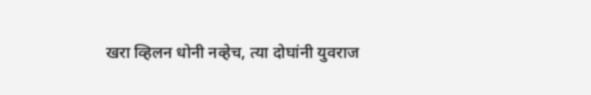खरा व्हिलन धोनी नव्हेच, त्या दोघांनी युवराज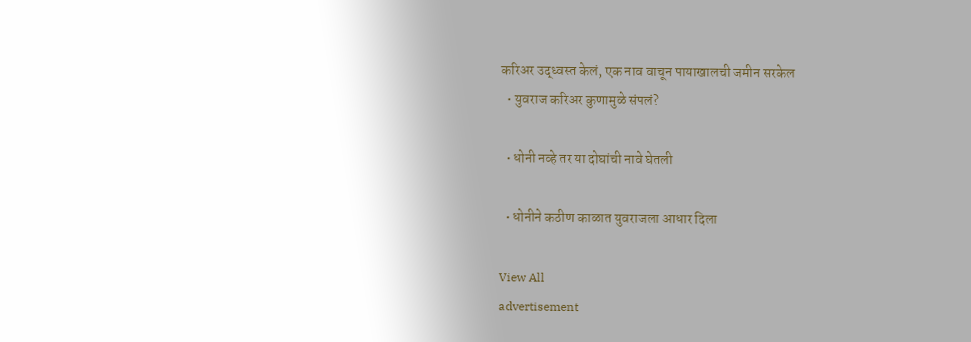करिअर उद्ध्वस्त केलं, एक नाव वाचून पायाखालची जमीन सरकेल
  • युवराज करिअर कुणामुळे संपलं?

  • धोनी नव्हे तर या दोघांची नावे घेतली

  • धोनीने कठीण काळात युवराजला आधार दिला

View All
advertisement